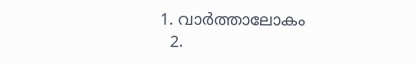1. വാര്‍ത്താലോകം
  2.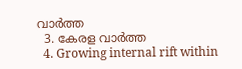വാര്‍ത്ത
  3. കേരള വാര്‍ത്ത
  4. Growing internal rift within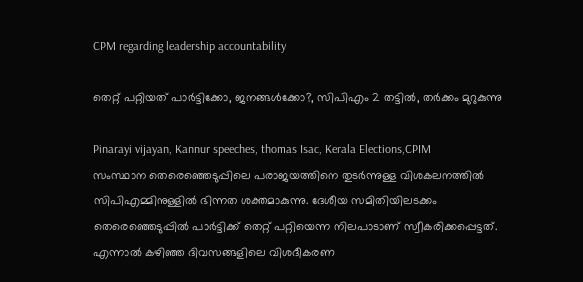CPM regarding leadership accountability

തെറ്റ് പറ്റിയത് പാർട്ടിക്കോ, ജനങ്ങൾക്കോ?, സിപിഎം 2 തട്ടിൽ, തർക്കം മുറുകുന്നു

Pinarayi vijayan, Kannur speeches, thomas Isac, Kerala Elections,CPIM
സംസ്ഥാന തെരെഞ്ഞെടുപ്പിലെ പരാജയത്തിനെ തുടര്‍ന്നുള്ള വിശകലനത്തില്‍ സിപിഎമ്മിനുള്ളില്‍ ഭിന്നത ശക്തമാകുന്നു. ദേശീയ സമിതിയിലടക്കം തെരെഞ്ഞെടുപ്പില്‍ പാര്‍ട്ടിക്ക് തെറ്റ് പറ്റിയെന്ന നിലപാടാണ് സ്വീകരിക്കപ്പെട്ടത്. എന്നാല്‍ കഴിഞ്ഞ ദിവസങ്ങളിലെ വിശദീകരണ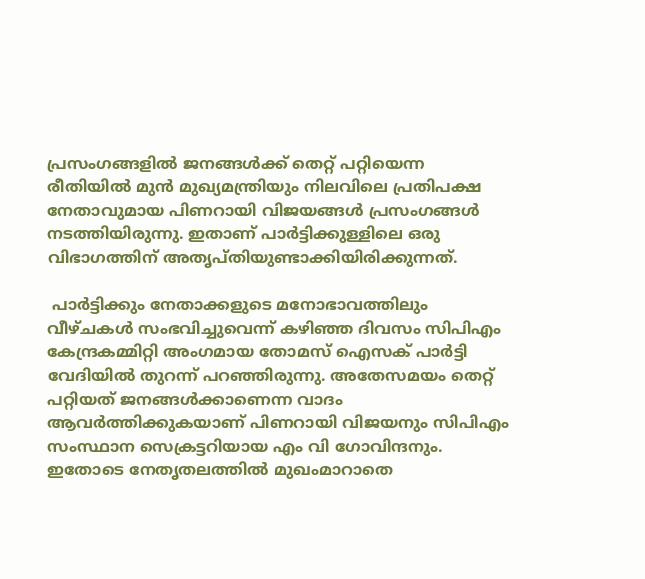പ്രസംഗങ്ങളില്‍ ജനങ്ങള്‍ക്ക് തെറ്റ് പറ്റിയെന്ന രീതിയില്‍ മുന്‍ മുഖ്യമന്ത്രിയും നിലവിലെ പ്രതിപക്ഷ നേതാവുമായ പിണറായി വിജയങ്ങള്‍ പ്രസംഗങ്ങള്‍ നടത്തിയിരുന്നു. ഇതാണ് പാര്‍ട്ടിക്കുള്ളിലെ ഒരു വിഭാഗത്തിന് അതൃപ്തിയുണ്ടാക്കിയിരിക്കുന്നത്.

 പാര്‍ട്ടിക്കും നേതാക്കളുടെ മനോഭാവത്തിലും വീഴ്ചകള്‍ സംഭവിച്ചുവെന്ന് കഴിഞ്ഞ ദിവസം സിപിഎം കേന്ദ്രകമ്മിറ്റി അംഗമായ തോമസ് ഐസക് പാര്‍ട്ടി വേദിയില്‍ തുറന്ന് പറഞ്ഞിരുന്നു. അതേസമയം തെറ്റ് പറ്റിയത് ജനങ്ങള്‍ക്കാണെന്ന വാദം ആവര്‍ത്തിക്കുകയാണ് പിണറായി വിജയനും സിപിഎം സംസ്ഥാന സെക്രട്ടറിയായ എം വി ഗോവിന്ദനും. ഇതോടെ നേതൃതലത്തില്‍ മുഖംമാറാതെ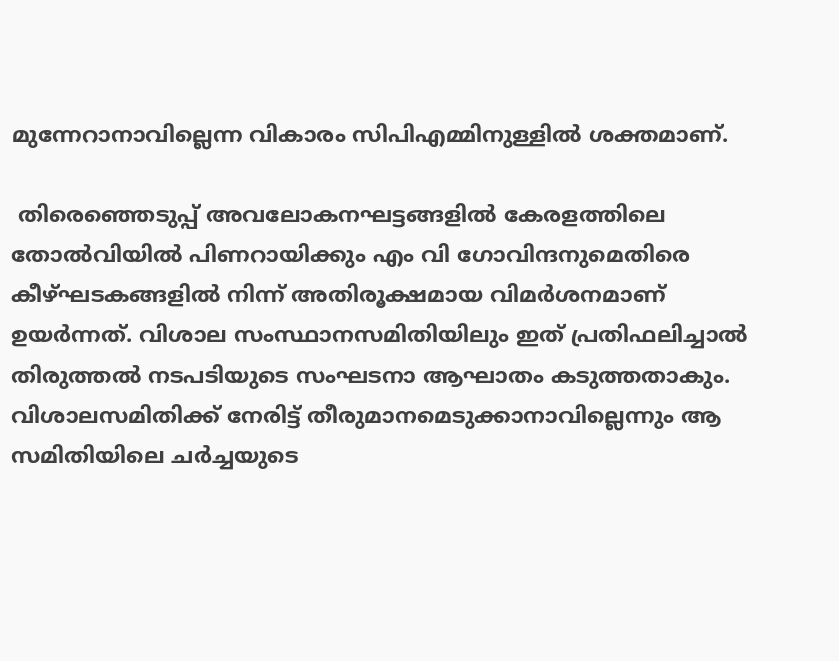മുന്നേറാനാവില്ലെന്ന വികാരം സിപിഎമ്മിനുള്ളില്‍ ശക്തമാണ്.

 തിരെഞ്ഞെടുപ്പ് അവലോകനഘട്ടങ്ങളില്‍ കേരളത്തിലെ തോല്‍വിയില്‍ പിണറായിക്കും എം വി ഗോവിന്ദനുമെതിരെ കീഴ്ഘടകങ്ങളില്‍ നിന്ന് അതിരൂക്ഷമായ വിമര്‍ശനമാണ് ഉയര്‍ന്നത്. വിശാല സംസ്ഥാനസമിതിയിലും ഇത് പ്രതിഫലിച്ചാല്‍ തിരുത്തല്‍ നടപടിയുടെ സംഘടനാ ആഘാതം കടുത്തതാകും. വിശാലസമിതിക്ക് നേരിട്ട് തീരുമാനമെടുക്കാനാവില്ലെന്നും ആ സമിതിയിലെ ചര്‍ച്ചയുടെ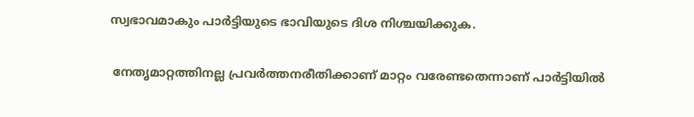സ്വഭാവമാകും പാര്‍ട്ടിയുടെ ഭാവിയുടെ ദിശ നിശ്ചയിക്കുക.

 നേതൃമാറ്റത്തിനല്ല പ്രവര്‍ത്തനരീതിക്കാണ് മാറ്റം വരേണ്ടതെന്നാണ് പാര്‍ട്ടിയില്‍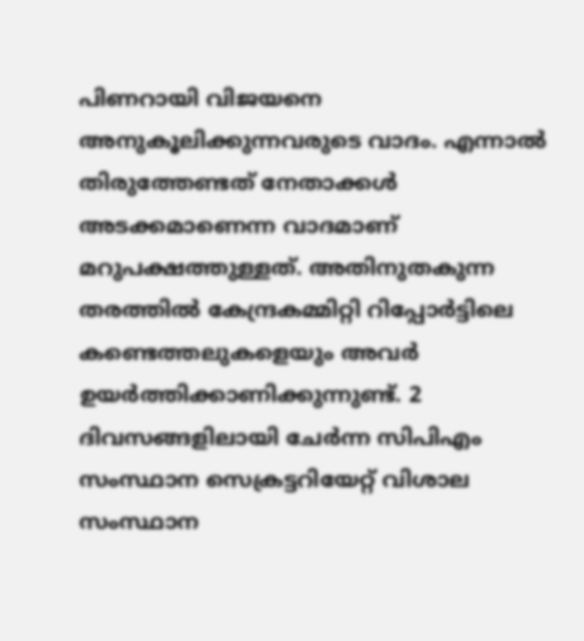പിണറായി വിജയനെ അനുകൂലിക്കുന്നവരുടെ വാദം. എന്നാല്‍ തിരുത്തേണ്ടത് നേതാക്കള്‍ അടക്കമാണെന്ന വാദമാണ് മറുപക്ഷത്തുള്ളത്. അതിനുതകുന്ന തരത്തില്‍ കേന്ദ്രകമ്മിറ്റി റിപ്പോര്‍ട്ടിലെ കണ്ടെത്തലുകളെയും അവര്‍ ഉയര്‍ത്തിക്കാണിക്കുന്നുണ്ട്. 2 ദിവസങ്ങളിലായി ചേര്‍ന്ന സിപിഎം സംസ്ഥാന സെക്രട്ടറിയേറ്റ് വിശാല സംസ്ഥാന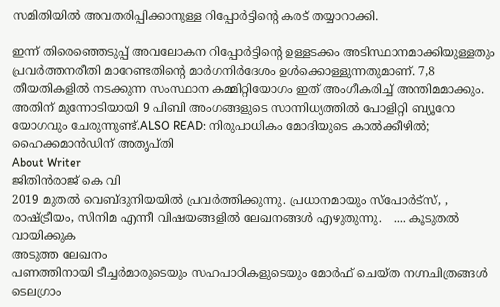സമിതിയില്‍ അവതരിപ്പിക്കാനുള്ള റിപ്പോര്‍ട്ടിന്റെ കരട് തയ്യാറാക്കി.

ഇന്ന് തിരെഞ്ഞെടുപ്പ് അവലോകന റിപ്പോര്‍ട്ടിന്റെ ഉള്ളടക്കം അടിസ്ഥാനമാക്കിയുള്ളതും പ്രവര്‍ത്തനരീതി മാറേണ്ടതിന്റെ മാര്‍ഗനിര്‍ദേശം ഉള്‍ക്കൊള്ളുന്നതുമാണ്. 7,8 തീയതികളില്‍ നടക്കുന്ന സംസ്ഥാന കമ്മിറ്റിയോഗം ഇത് അംഗീകരിച്ച് അന്തിമമാക്കും. അതിന് മുന്നോടിയായി 9 പിബി അംഗങ്ങളുടെ സാന്നിധ്യത്തില്‍ പോളിറ്റി ബ്യൂറോ യോഗവും ചേരുന്നുണ്ട്.ALSO READ: നിരുപാധികം മോദിയുടെ കാൽക്കീഴിൽ; ഹൈക്കമാൻഡിന് അതൃപ്തി
About Writer
ജിതിൻരാജ് കെ വി
2019 മുതൽ വെബ്ദുനിയയിൽ പ്രവർത്തിക്കുന്നു. പ്രധാനമായും സ്പോർട്സ്, , രാഷ്ട്രീയം, സിനിമ എന്നീ വിഷയങ്ങളിൽ ലേഖനങ്ങൾ എഴുതുന്നു.   .... കൂടുതല്‍ വായിക്കുക
അടുത്ത ലേഖനം
പണത്തിനായി ടീച്ചർമാരുടെയും സഹപാഠികളുടെയും മോർഫ് ചെയ്ത നഗ്നചിത്രങ്ങൾ ടെലഗ്രാം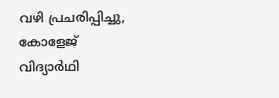വഴി പ്രചരിപ്പിച്ചു, കോളേജ് വിദ്യാർഥി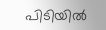പിടിയിൽ